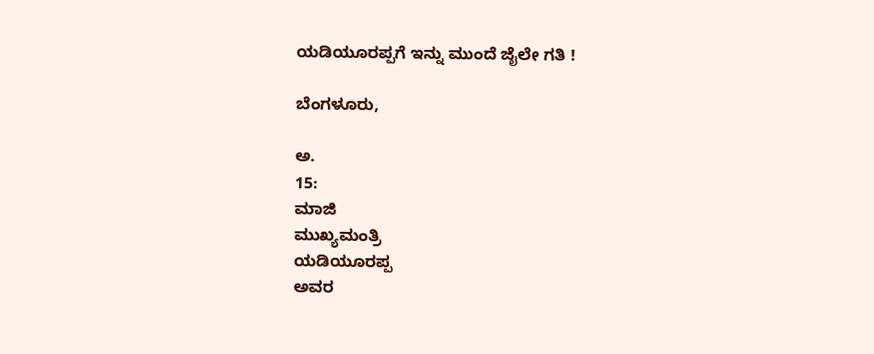ಯಡಿಯೂರಪ್ಪಗೆ ಇನ್ನು ಮುಂದೆ ಜೈಲೇ ಗತಿ !

ಬೆಂಗಳೂರು,

ಅ.
15:
ಮಾಜಿ
ಮುಖ್ಯಮಂತ್ರಿ
ಯಡಿಯೂರಪ್ಪ
ಅವರ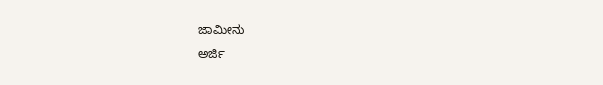ಜಾಮೀನು
ಅರ್ಜಿ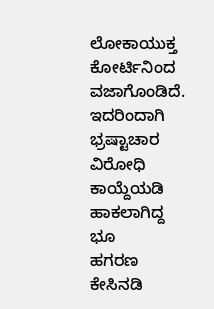ಲೋಕಾಯುಕ್ತ
ಕೋರ್ಟಿನಿಂದ
ವಜಾಗೊಂಡಿದೆ.
ಇದರಿಂದಾಗಿ
ಭ್ರಷ್ಟಾಚಾರ
ವಿರೋಧಿ
ಕಾಯ್ದೆಯಡಿ
ಹಾಕಲಾಗಿದ್ದ
ಭೂ
ಹಗರಣ
ಕೇಸಿನಡಿ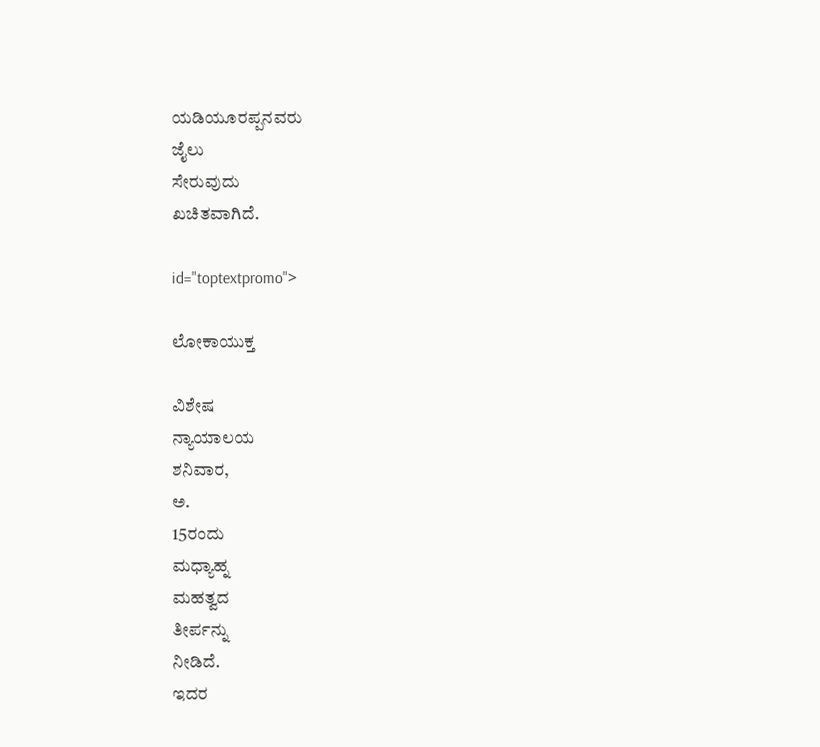ಯಡಿಯೂರಪ್ಪನವರು
ಜೈಲು
ಸೇರುವುದು
ಖಚಿತವಾಗಿದೆ.

id="toptextpromo">

ಲೋಕಾಯುಕ್ತ

ವಿಶೇಷ
ನ್ಯಾಯಾಲಯ
ಶನಿವಾರ,
ಅ.
15ರಂದು
ಮಧ್ಯಾಹ್ನ
ಮಹತ್ವದ
ತೀರ್ಪನ್ನು
ನೀಡಿದೆ.
ಇದರ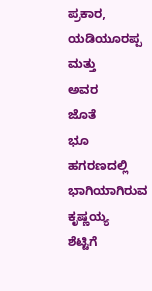ಪ್ರಕಾರ,
ಯಡಿಯೂರಪ್ಪ
ಮತ್ತು
ಅವರ
ಜೊತೆ
ಭೂ
ಹಗರಣದಲ್ಲಿ
ಭಾಗಿಯಾಗಿರುವ
ಕೃಷ್ಣಯ್ಯ
ಶೆಟ್ಟಿಗೆ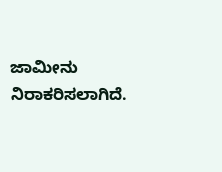ಜಾಮೀನು
ನಿರಾಕರಿಸಲಾಗಿದೆ.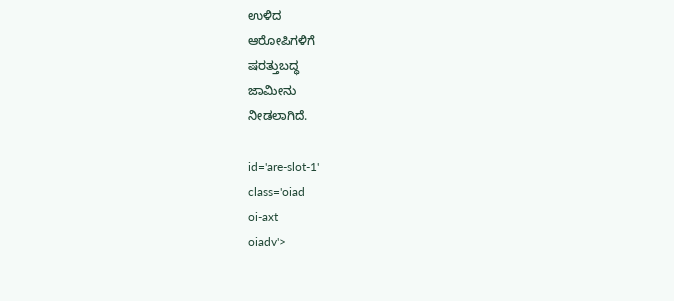ಉಳಿದ
ಆರೋಪಿಗಳಿಗೆ
ಷರತ್ತುಬದ್ಧ
ಜಾಮೀನು
ನೀಡಲಾಗಿದೆ.

id='are-slot-1'
class='oiad
oi-axt
oiadv'>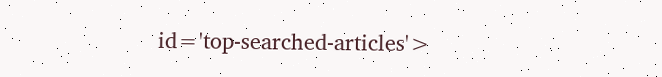id='top-searched-articles'>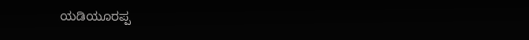ಯಡಿಯೂರಪ್ಪ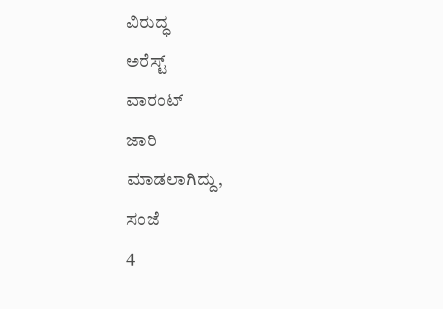ವಿರುದ್ಧ
ಅರೆಸ್ಟ್
ವಾರಂಟ್
ಜಾರಿ
ಮಾಡಲಾಗಿದ್ದು,
ಸಂಜೆ
4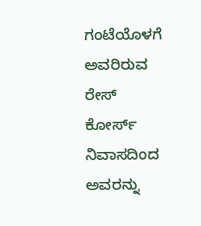ಗಂಟೆಯೊಳಗೆ
ಅವರಿರುವ
ರೇಸ್
ಕೋರ್ಸ್
ನಿವಾಸದಿಂದ
ಅವರನ್ನು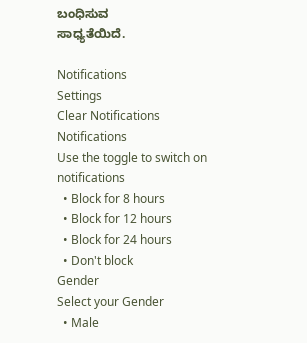ಬಂಧಿಸುವ
ಸಾಧ್ಯತೆಯಿದೆ.

Notifications
Settings
Clear Notifications
Notifications
Use the toggle to switch on notifications
  • Block for 8 hours
  • Block for 12 hours
  • Block for 24 hours
  • Don't block
Gender
Select your Gender
  • Male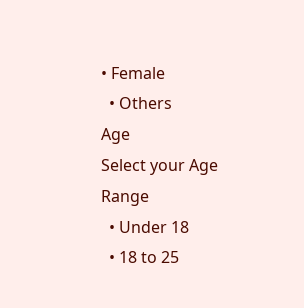• Female
  • Others
Age
Select your Age Range
  • Under 18
  • 18 to 25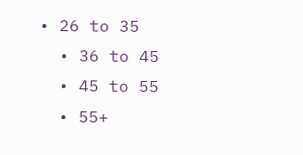• 26 to 35
  • 36 to 45
  • 45 to 55
  • 55+